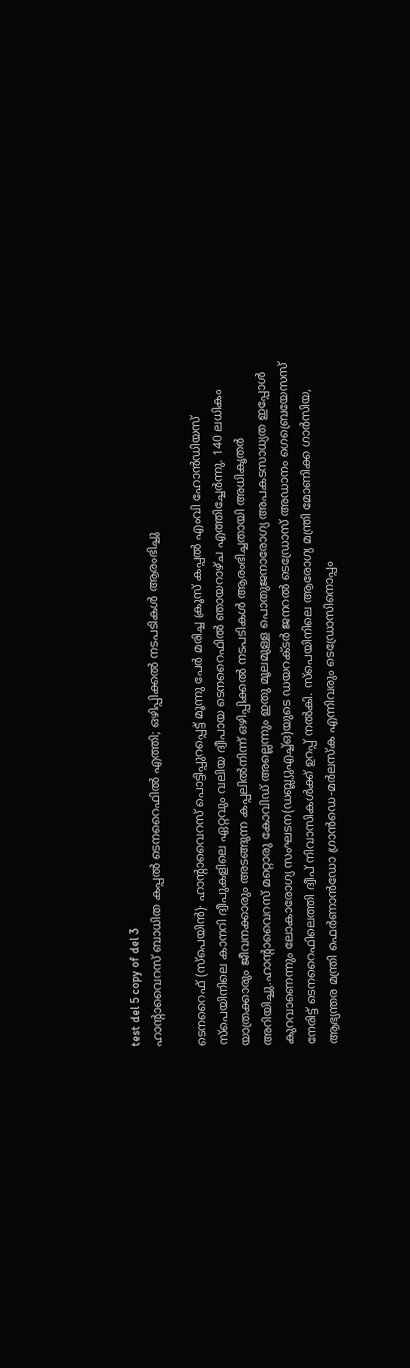test del 5 copy of del 3
ഹാന്റാവൈറസ് ബാധിത കപ്പൽ ടെനറൈഫിൽ എത്തി; ഒഴിപ്പിക്കൽ നടപടികൾ ആരംഭിച്ചു

ടെനറൈഫ് (സ്പെയിൻ)∙ ഹാന്റാവൈറസ് പൊട്ടിപ്പുറപ്പെട്ട് മൂന്നു പേർ മരിച്ച ക്രൂസ് കപ്പൽ എംവി ഹോൻഡിയസ് സ്പെയിനിലെ കാനറി ദ്വീപുകളിലെ ഏറ്റവും വലിയ ദ്വീപായ ടെനറൈഫിൽ ഞായറാഴ്ച എത്തിച്ചേർന്നു. 140 ലധികം യാത്രക്കാരും ജീവനക്കാരും അടങ്ങുന്ന കപ്പലിൽനിന്ന് ഒഴിപ്പിക്കൽ നടപടികൾ ആരംഭിച്ചതായി അധികൃതർ അറിയിച്ചു.ഹാന്റാവൈറസ് മറ്റൊരു കോവിഡ് അല്ലെന്നും ഇതു മൂലമുള്ള പൊതുജനാരോഗ്യ അപകടസാധ്യത ഇപ്പോൾ കുറവാണെന്നും ലോകാരോഗ്യ സംഘടന(ഡബ്ല്യുഎച്ച്ഒ)യുടെ ഡയറക്ടർ ജനറൽ ടെഡ്രോസ് അഡാനം ഗെബ്രെയേസസ് നേരിട്ട് ടെനറൈഫിലെത്തി ദ്വീപ് നിവാസികൾക്ക് ഉറപ്പ് നൽകി. സ്പെയിനിലെ ആരോഗ്യ മന്ത്രി മോണിക്ക ഗാർസിയ, ആഭ്യന്തര മന്ത്രി ഫെർണാൻഡോ ഗ്രാൻഡെ-മർലസ്ക എന്നിവരും ടെഡ്രോസിനൊപ്പം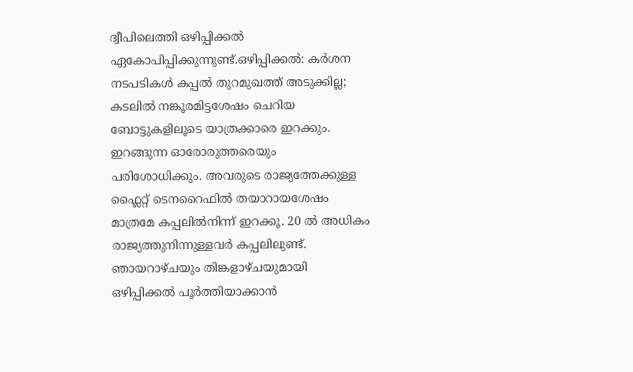ദ്വീപിലെത്തി ഒഴിപ്പിക്കൽ ഏകോപിപ്പിക്കുന്നുണ്ട്.ഒഴിപ്പിക്കൽ: കർശന നടപടികൾ കപ്പൽ തുറമുഖത്ത് അടുക്കില്ല; കടലിൽ നങ്കൂരമിട്ടശേഷം ചെറിയ ബോട്ടുകളിലൂടെ യാത്രക്കാരെ ഇറക്കും. ഇറങ്ങുന്ന ഓരോരുത്തരെയും പരിശോധിക്കും. അവരുടെ രാജ്യത്തേക്കുള്ള ഫ്ലൈറ്റ് ടെനറൈഫിൽ തയാറായശേഷം മാത്രമേ കപ്പലിൽനിന്ന് ഇറക്കൂ. 20 ൽ അധികം രാജ്യത്തുനിന്നുള്ളവർ കപ്പലിലുണ്ട്. ഞായറാഴ്ചയും തിങ്കളാഴ്ചയുമായി ഒഴിപ്പിക്കൽ പൂർത്തിയാക്കാൻ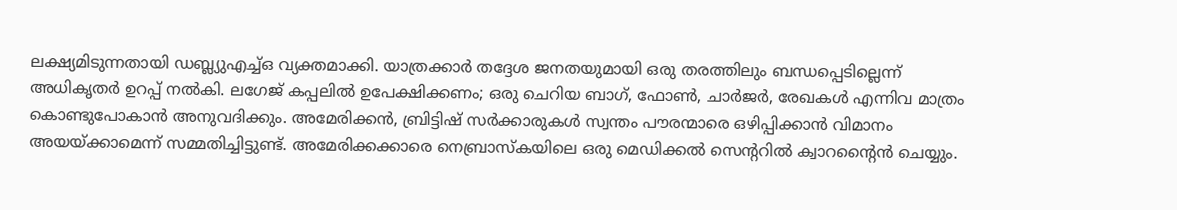ലക്ഷ്യമിടുന്നതായി ഡബ്ല്യുഎച്ച്ഒ വ്യക്തമാക്കി. യാത്രക്കാർ തദ്ദേശ ജനതയുമായി ഒരു തരത്തിലും ബന്ധപ്പെടില്ലെന്ന് അധികൃതർ ഉറപ്പ് നൽകി. ലഗേജ് കപ്പലിൽ ഉപേക്ഷിക്കണം; ഒരു ചെറിയ ബാഗ്, ഫോൺ, ചാർജർ, രേഖകൾ എന്നിവ മാത്രം കൊണ്ടുപോകാൻ അനുവദിക്കും. അമേരിക്കൻ, ബ്രിട്ടിഷ് സർക്കാരുകൾ സ്വന്തം പൗരന്മാരെ ഒഴിപ്പിക്കാൻ വിമാനം അയയ്ക്കാമെന്ന് സമ്മതിച്ചിട്ടുണ്ട്. അമേരിക്കക്കാരെ നെബ്രാസ്കയിലെ ഒരു മെഡിക്കൽ സെന്ററിൽ ക്വാറന്റൈൻ ചെയ്യും.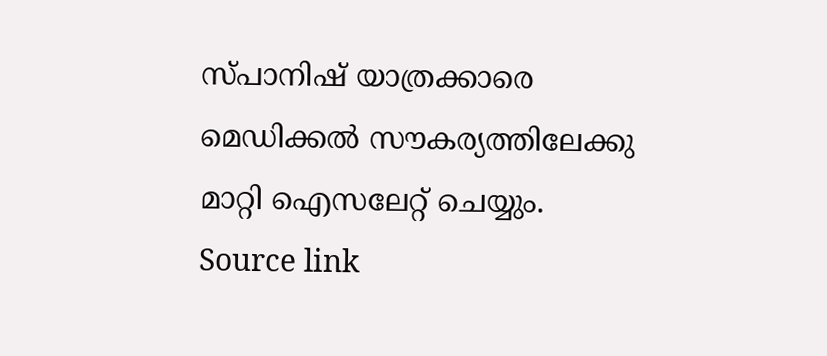സ്പാനിഷ് യാത്രക്കാരെ മെഡിക്കൽ സൗകര്യത്തിലേക്കു മാറ്റി ഐസലേറ്റ് ചെയ്യും.
Source link